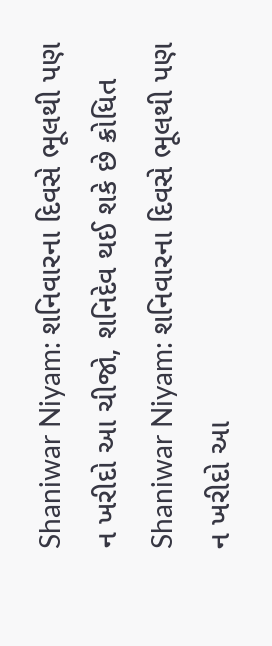Shaniwar Niyam: શનિવારના દિવસે ભૂલથી પણ ન ખરીદો આ ચીજો, શનિદેવ થઈ શકે છે ક્રોધિત
Shaniwar Niyam: શનિવારના દિવસે ભૂલથી પણ ન ખરીદો આ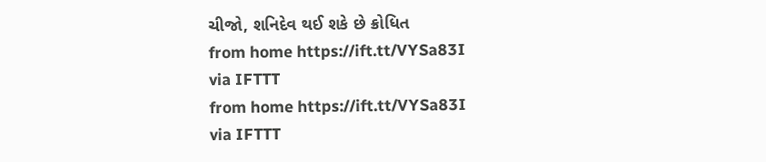ચીજો, શનિદેવ થઈ શકે છે ક્રોધિત
from home https://ift.tt/VYSa83I
via IFTTT
from home https://ift.tt/VYSa83I
via IFTTT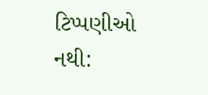ટિપ્પણીઓ નથી: